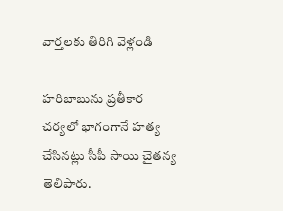వార్తలకు తిరిగి వెళ్లండి

హరిబాబును ప్రతీకార చర్యలో భాగంగానే హత్య చేసినట్లు సీపీ సాయి చైతన్య తెలిపారు.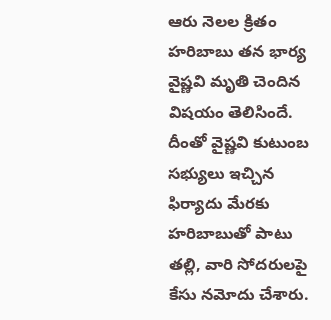ఆరు నెలల క్రితం హరిబాబు తన భార్య వైష్ణవి మృతి చెందిన విషయం తెలిసిందే. దీంతో వైష్ణవి కుటుంబ సభ్యులు ఇచ్చిన ఫిర్యాదు మేరకు హరిబాబుతో పాటు తల్లి, వారి సోదరులపై కేసు నమోదు చేశారు.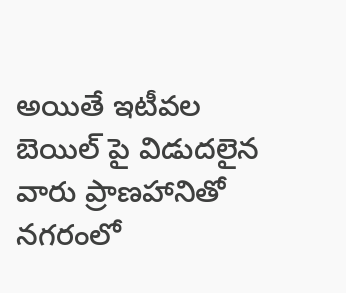అయితే ఇటీవల బెయిల్ పై విడుదలైన వారు ప్రాణహానితో నగరంలో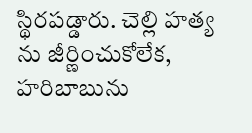స్థిరపడ్డారు. చెల్లి హత్య ను జీర్ణించుకోలేక, హరిబాబును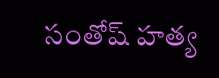సంతోష్ హత్య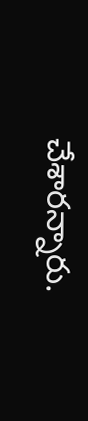చేశారన్నారు.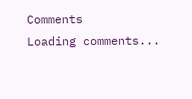Comments
Loading comments...